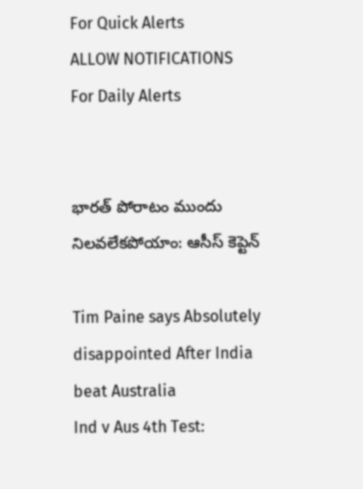For Quick Alerts
ALLOW NOTIFICATIONS
For Daily Alerts


భారత్ పోరాటం ముందు నిలవలేకపోయాం: ఆసీస్ కెప్టెన్

Tim Paine says Absolutely disappointed After India beat Australia
Ind v Aus 4th Test: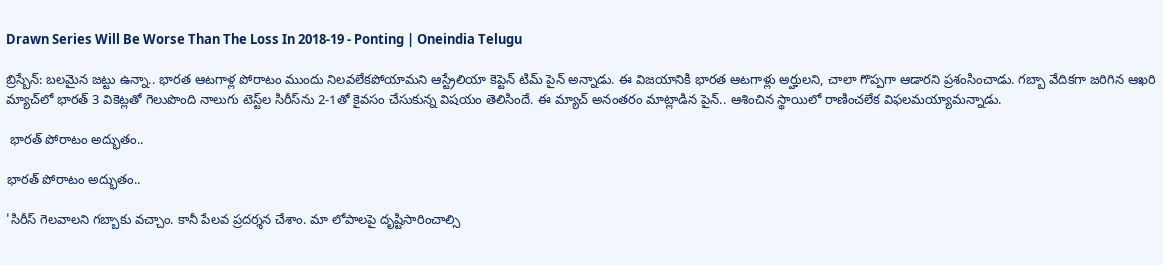Drawn Series Will Be Worse Than The Loss In 2018-19 - Ponting | Oneindia Telugu

బ్రిస్బేన్: బలమైన జట్టు ఉన్నా.. భారత ఆటగాళ్ల పోరాటం ముందు నిలవలేకపోయామని ఆస్ట్రేలియా కెప్టెన్ టిమ్ పైన్ అన్నాడు. ఈ విజయానికి భారత ఆటగాళ్లు అర్హులని, చాలా గొప్పగా ఆడారని ప్రశంసించాడు. గబ్బా వేదికగా జరిగిన ఆఖరి మ్యాచ్‌లో భారత్ 3 వికెట్లతో గెలుపొంది నాలుగు టెస్ట్‌ల సిరీస్‌ను 2-1తో కైవసం చేసుకున్న విషయం తెలిసిందే. ఈ మ్యాచ్ అనంతరం మాట్లాడిన పైన్.. ఆశించిన స్థాయిలో రాణించలేక విఫలమయ్యామన్నాడు.

 భారత్ పోరాటం అద్భుతం..

భారత్ పోరాటం అద్భుతం..

'సిరీస్ గెలవాలని గబ్బాకు వచ్చాం. కానీ పేలవ ప్రదర్శన చేశాం. మా లోపాలపై దృష్టిసారించాల్సి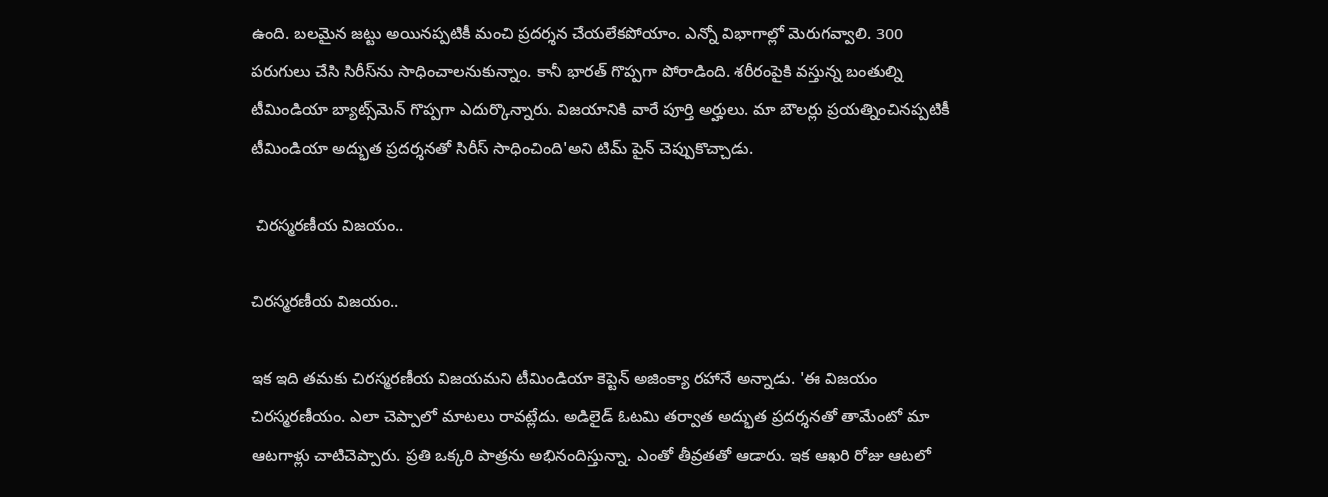ఉంది. బలమైన జట్టు అయినప్పటికీ మంచి ప్రదర్శన చేయలేకపోయాం. ఎన్నో విభాగాల్లో మెరుగవ్వాలి. 300 పరుగులు చేసి సిరీస్‌ను సాధించాలనుకున్నాం. కానీ భారత్ గొప్పగా పోరాడింది. శరీరంపైకి వస్తున్న బంతుల్ని టీమిండియా బ్యాట్స్‌మెన్‌ గొప్పగా ఎదుర్కొన్నారు. విజయానికి వారే పూర్తి అర్హులు. మా బౌలర్లు ప్రయత్నించినప్పటికీ టీమిండియా అద్భుత ప్రదర్శనతో సిరీస్‌ సాధించింది'అని టిమ్‌ పైన్‌ చెప్పుకొచ్చాడు.

 చిరస్మరణీయ విజయం..

చిరస్మరణీయ విజయం..

ఇక ఇది తమకు చిరస్మరణీయ విజయమని టీమిండియా కెప్టెన్ అజింక్యా రహానే అన్నాడు. 'ఈ విజయం చిరస్మరణీయం. ఎలా చెప్పాలో మాటలు రావట్లేదు. అడిలైడ్ ఓటమి తర్వాత అద్భుత ప్రదర్శనతో తామేంటో మా ఆటగాళ్లు చాటిచెప్పారు. ప్రతి ఒక్కరి పాత్రను అభినందిస్తున్నా. ఎంతో తీవ్రతతో ఆడారు. ఇక ఆఖరి రోజు ఆటలో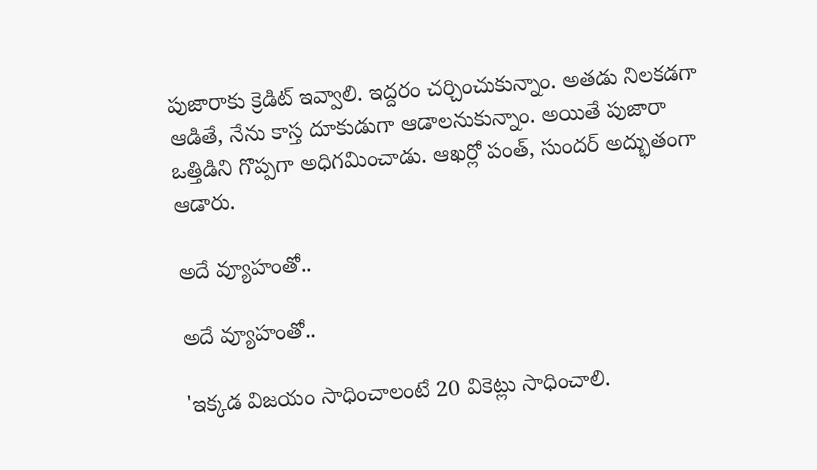పుజారాకు క్రెడిట్ ఇవ్వాలి. ఇద్దరం చర్చించుకున్నాం. అతడు నిలకడగా ఆడితే, నేను కాస్త దూకుడుగా ఆడాలనుకున్నాం. అయితే పుజారా ఒత్తిడిని గొప్పగా అధిగమించాడు. ఆఖర్లో పంత్‌, సుందర్ అద్భుతంగా ఆడారు.

అదే వ్యూహంతో..

అదే వ్యూహంతో..

'ఇక్కడ విజయం సాధించాలంటే 20 వికెట్లు సాధించాలి.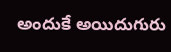అందుకే అయిదుగురు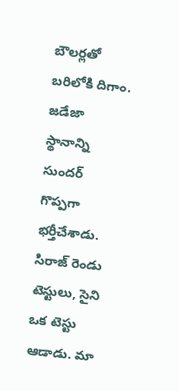బౌలర్లతో బరిలోకి దిగాం. జడేజా స్థానాన్ని సుందర్‌ గొప్పగా భర్తీచేశాడు. సిరాజ్‌ రెండు టెస్టులు, సైని ఒక టెస్టు ఆడాడు. మా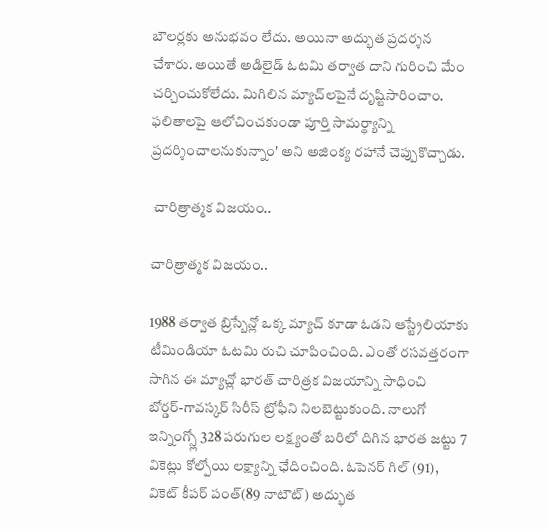బౌలర్లకు అనుభవం లేదు. అయినా అద్భుత ప్రదర్శన చేశారు. అయితే అడిలైడ్‌ ఓటమి తర్వాత దాని గురించి మేం చర్చించుకోలేదు. మిగిలిన మ్యాచ్‌లపైనే దృష్టిసారించాం. ఫలితాలపై ఆలోచించకుండా పూర్తి సామర్థ్యాన్ని ప్రదర్శించాలనుకున్నాం' అని అజింక్య రహానే చెప్పుకొచ్చాడు.

 చారిత్రాత్మక విజయం..

చారిత్రాత్మక విజయం..

1988 తర్వాత బ్రిస్బేన్లో ఒక్క మ్యాచ్ కూడా ఓడని ఆస్ట్రేలియాకు టీమిండియా ఓటమి రుచి చూపించింది. ఎంతో రసవత్తరంగా సాగిన ఈ మ్యాచ్లో భారత్ చారిత్రక విజయాన్ని సాధించి బోర్డర్‌-గావస్కర్‌ సిరీస్‌ ట్రోఫీని నిలబెట్టుకుంది. నాలుగో ఇన్నింగ్స్లో 328 పరుగుల లక్ష్యంతో బరిలో దిగిన భారత జట్టు 7 వికెట్లు కోల్పోయి లక్ష్యాన్ని ఛేదించింది. ఓపెనర్ గిల్ (91), వికెట్ కీపర్ పంత్(89 నాటౌట్) అద్భుత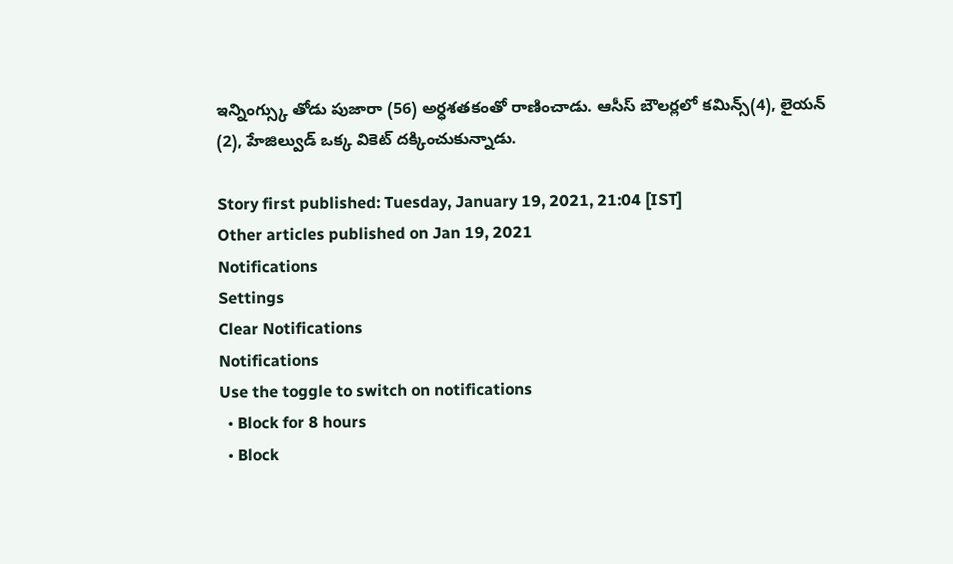ఇన్నింగ్స్కు తోడు పుజారా (56) అర్ధశతకంతో రాణించాడు. ఆసీస్ బౌలర్లలో కమిన్స్(4), లైయన్ (2), హేజిల్వుడ్ ఒక్క వికెట్ దక్కించుకున్నాడు.

Story first published: Tuesday, January 19, 2021, 21:04 [IST]
Other articles published on Jan 19, 2021
Notifications
Settings
Clear Notifications
Notifications
Use the toggle to switch on notifications
  • Block for 8 hours
  • Block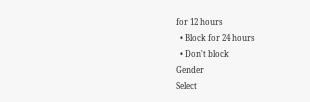for 12 hours
  • Block for 24 hours
  • Don't block
Gender
Select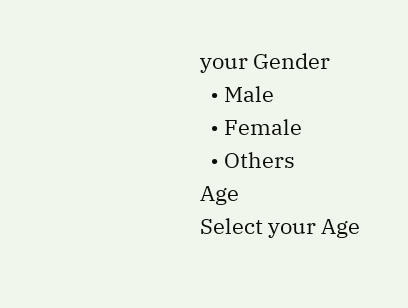your Gender
  • Male
  • Female
  • Others
Age
Select your Age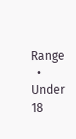Range
  • Under 18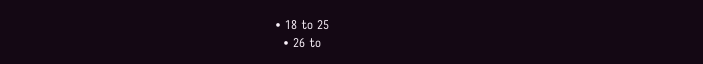• 18 to 25
  • 26 to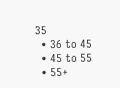35
  • 36 to 45
  • 45 to 55
  • 55+